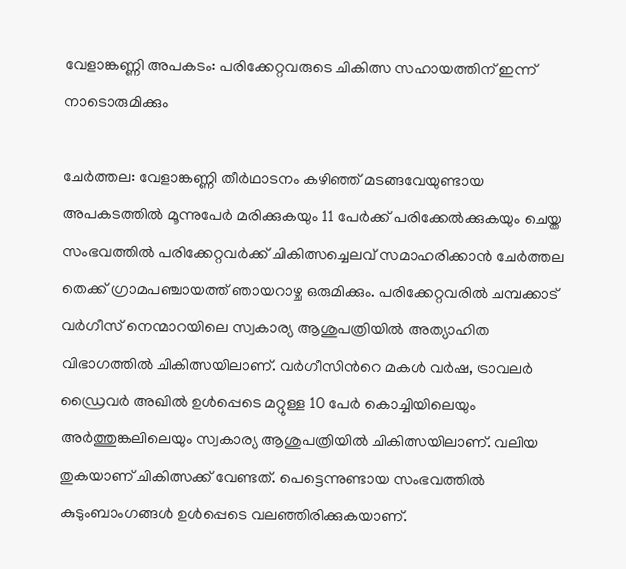വേളാങ്കണ്ണി അപകടം: പരിക്കേറ്റവരുടെ ചികിത്സ സഹായത്തിന് ഇന്ന് നാടൊരുമിക്കും

ചേർത്തല: വേളാങ്കണ്ണി തീർഥാടനം കഴിഞ്ഞ് മടങ്ങവേയുണ്ടായ അപകടത്തിൽ മൂന്നുപേർ മരിക്കുകയും 11 പേർക്ക് പരിക്കേൽക്കുകയും ചെയ്ത സംഭവത്തിൽ പരിക്കേറ്റവർക്ക് ചികിത്സച്ചെലവ് സമാഹരിക്കാൻ ചേർത്തല തെക്ക് ഗ്രാമപഞ്ചായത്ത് ഞായറാഴ്ച ഒരുമിക്കും. പരിക്കേറ്റവരിൽ ചമ്പക്കാട് വർഗീസ് നെന്മാറയിലെ സ്വകാര്യ ആശുപത്രിയിൽ അത്യാഹിത വിഭാഗത്തിൽ ചികിത്സയിലാണ്. വർഗീസിന്‍റെ മകൾ വർഷ, ട്രാവലർ ഡ്രൈവർ അഖിൽ ഉൾപ്പെടെ മറ്റുള്ള 10 പേർ കൊച്ചിയിലെയും അർത്തുങ്കലിലെയും സ്വകാര്യ ആശുപത്രിയിൽ ചികിത്സയിലാണ്. വലിയ തുകയാണ് ചികിത്സക്ക് വേണ്ടത്. പെട്ടെന്നുണ്ടായ സംഭവത്തിൽ കുടുംബാംഗങ്ങൾ ഉൾപ്പെടെ വലഞ്ഞിരിക്കുകയാണ്.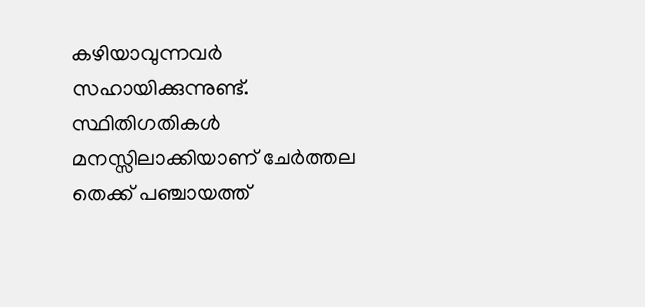കഴിയാവുന്നവർ സഹായിക്കുന്നുണ്ട്. സ്ഥിതിഗതികൾ മനസ്സിലാക്കിയാണ് ചേർത്തല തെക്ക് പഞ്ചായത്ത്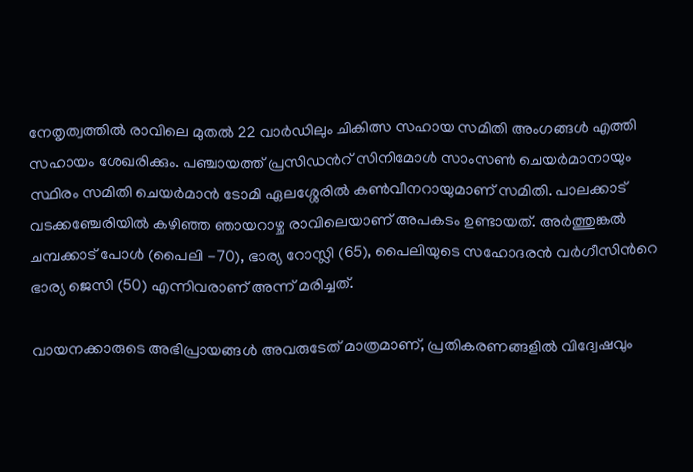നേതൃത്വത്തിൽ രാവിലെ മുതൽ 22 വാർഡിലും ചികിത്സ സഹായ സമിതി അംഗങ്ങൾ എത്തി സഹായം ശേഖരിക്കും. പഞ്ചായത്ത് പ്രസിഡന്‍റ് സിനിമോൾ സാംസൺ ചെയർമാനായും സ്ഥിരം സമിതി ചെയർമാൻ ടോമി ഏലശ്ശേരിൽ കൺവീനറായുമാണ് സമിതി. പാലക്കാട് വടക്കഞ്ചേരിയിൽ കഴിഞ്ഞ ഞായറാഴ്ച രാവിലെയാണ് അപകടം ഉണ്ടായത്. അർത്തുങ്കൽ ചമ്പക്കാട് പോൾ (പൈലി -70), ഭാര്യ റോസ്ലി (65), പൈലിയുടെ സഹോദരൻ വർഗീസിന്‍റെ ഭാര്യ ജെസി (50) എന്നിവരാണ് അന്ന് മരിച്ചത്.

വായനക്കാരുടെ അഭിപ്രായങ്ങള്‍ അവരുടേത് മാത്രമാണ്, പ്രതികരണങ്ങളിൽ വിദ്വേഷവും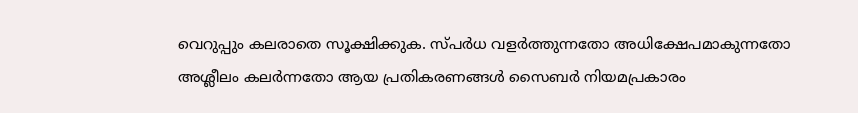വെറുപ്പും കലരാതെ സൂക്ഷിക്കുക. സ്പർധ വളർത്തുന്നതോ അധിക്ഷേപമാകുന്നതോ അശ്ലീലം കലർന്നതോ ആയ പ്രതികരണങ്ങൾ സൈബർ നിയമപ്രകാരം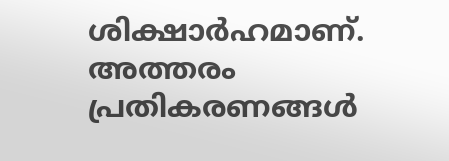ശിക്ഷാർഹമാണ്. അത്തരം പ്രതികരണങ്ങൾ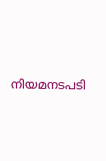നിയമനടപടി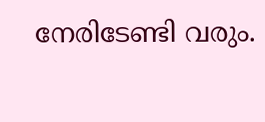നേരിടേണ്ടി വരും.